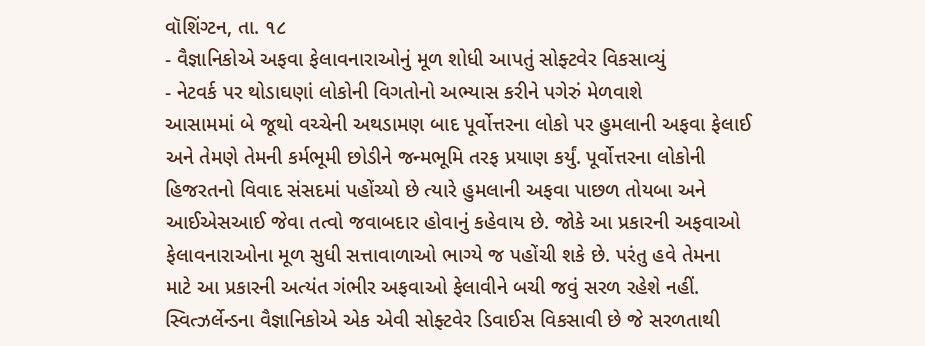વૉશિંગ્ટન, તા. ૧૮
- વૈજ્ઞાનિકોએ અફવા ફેલાવનારાઓનું મૂળ શોધી આપતું સોફ્ટવેર વિકસાવ્યું
- નેટવર્ક પર થોડાઘણાં લોકોની વિગતોનો અભ્યાસ કરીને પગેરું મેળવાશે
આસામમાં બે જૂથો વચ્ચેની અથડામણ બાદ પૂર્વોત્તરના લોકો પર હુમલાની અફવા ફેલાઈ અને તેમણે તેમની કર્મભૂમી છોડીને જન્મભૂમિ તરફ પ્રયાણ કર્યું. પૂર્વોત્તરના લોકોની હિજરતનો વિવાદ સંસદમાં પહોંચ્યો છે ત્યારે હુમલાની અફવા પાછળ તોયબા અને આઈએસઆઈ જેવા તત્વો જવાબદાર હોવાનું કહેવાય છે. જોકે આ પ્રકારની અફવાઓ ફેલાવનારાઓના મૂળ સુધી સત્તાવાળાઓ ભાગ્યે જ પહોંચી શકે છે. પરંતુ હવે તેમના માટે આ પ્રકારની અત્યંત ગંભીર અફવાઓ ફેલાવીને બચી જવું સરળ રહેશે નહીં.
સ્વિત્ઝર્લેન્ડના વૈજ્ઞાનિકોએ એક એવી સોફ્ટવેર ડિવાઈસ વિકસાવી છે જે સરળતાથી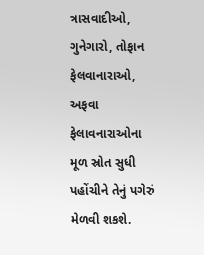ત્રાસવાદીઓ, ગુનેગારો, તોફાન ફેલવાનારાઓ, અફવા ફેલાવનારાઓના મૂળ સ્રોત સુધી પહોંચીને તેનું પગેરું મેળવી શકશે.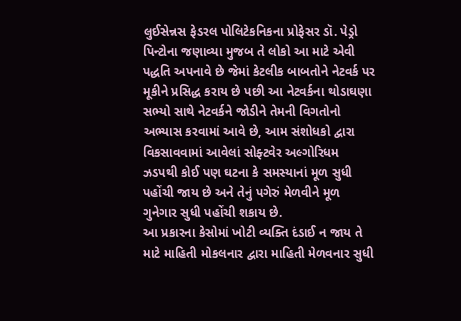લુઈસેન્નસ ફેડરલ પોલિટેકનિકના પ્રોફેસર ડૉ. પેડ્રો પિન્ટોના જણાવ્યા મુજબ તે લોકો આ માટે એવી પદ્ધતિ અપનાવે છે જેમાં કેટલીક બાબતોને નેટવર્ક પર મૂકીને પ્રસિદ્ધ કરાય છે પછી આ નેટવર્કના થોડાઘણા સભ્યો સાથે નેટવર્કને જોડીને તેમની વિગતોનો અભ્યાસ કરવામાં આવે છે, આમ સંશોધકો દ્વારા વિકસાવવામાં આવેલાં સોફ્ટવેર અલ્ગોરિધમ ઝડપથી કોઈ પણ ઘટના કે સમસ્યાનાં મૂળ સુધી પહોંચી જાય છે અને તેનું પગેરું મેળવીને મૂળ ગુનેગાર સુધી પહોંચી શકાય છે.
આ પ્રકારના કેસોમાં ખોટી વ્યક્તિ દંડાઈ ન જાય તે માટે માહિતી મોકલનાર દ્વારા માહિતી મેળવનાર સુધી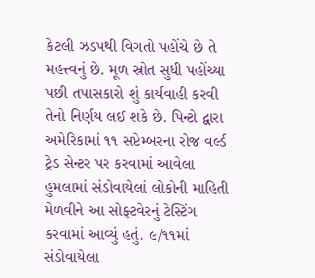કેટલી ઝડપથી વિગતો પહોંચે છે તે મહત્ત્વનું છે. મૂળ સ્રોત સુધી પહોંચ્યા પછી તપાસકારો શું કાર્યવાહી કરવી તેનો નિર્ણય લઈ શકે છે. પિન્ટો દ્વારા અમેરિકામાં ૧૧ સપ્ટેમ્બરના રોજ વર્લ્ડ ટ્રેડ સેન્ટર પર કરવામાં આવેલા હુમલામાં સંડોવાયેલાં લોકોની માહિતી મેળવીને આ સોફ્ટવેરનું ટેસ્ટિંગ કરવામાં આવ્યું હતું. ૯/૧૧માં સંડોવાયેલા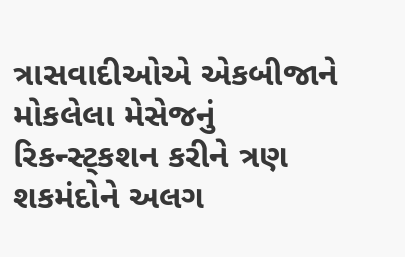ત્રાસવાદીઓએ એકબીજાને મોકલેલા મેસેજનું રિકન્સ્ટ્કશન કરીને ત્રણ શકમંદોને અલગ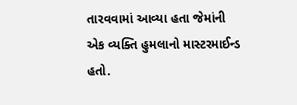તારવવામાં આવ્યા હતા જેમાંની એક વ્યક્તિ હુમલાનો માસ્ટરમાઈન્ડ હતો.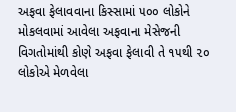અફવા ફેલાવવાના કિસ્સામાં ૫૦૦ લોકોને મોકલવામાં આવેલા અફવાના મેસેજની વિગતોમાંથી કોણે અફવા ફેલાવી તે ૧૫થી ૨૦ લોકોએ મેળવેલા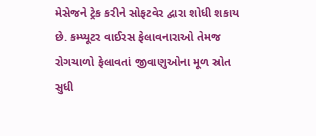મેસેજને ટ્રેક કરીને સોફટવેર દ્વારા શોધી શકાય છે. કમ્પ્યૂટર વાઈરસ ફેલાવનારાઓ તેમજ રોગચાળો ફેલાવતાં જીવાણુઓના મૂળ સ્રોત સુધી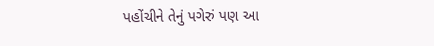પહોંચીને તેનું પગેરું પણ આ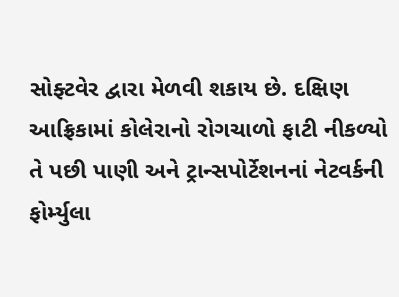સોફ્ટવેર દ્વારા મેળવી શકાય છે. દક્ષિણ આફ્રિકામાં કોલેરાનો રોગચાળો ફાટી નીકળ્યો તે પછી પાણી અને ટ્રાન્સપોર્ટેશનનાં નેટવર્કની ફોર્મ્યુલા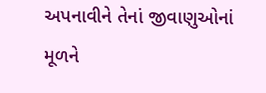અપનાવીને તેનાં જીવાણુઓનાં મૂળને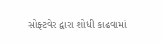સોફ્ટવેર દ્વારા શોધી કાઢવામાં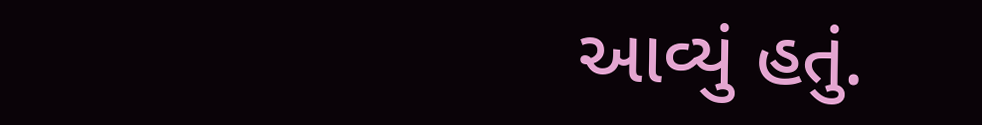આવ્યું હતું.